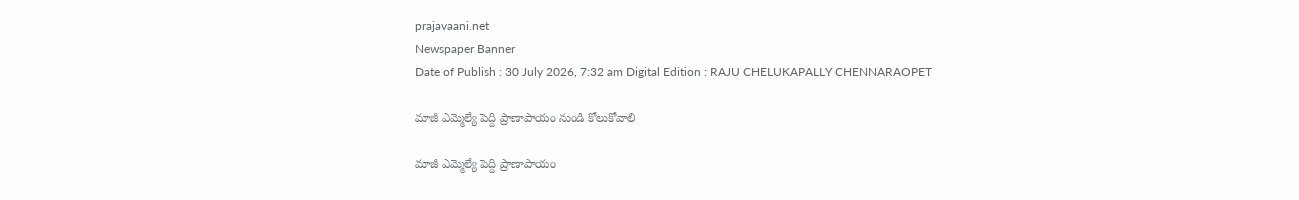prajavaani.net
Newspaper Banner
Date of Publish : 30 July 2026, 7:32 am Digital Edition : RAJU CHELUKAPALLY CHENNARAOPET

మాజీ ఎమ్మెల్యే పెద్ది ప్రాణాపాయం నుండి కోలుకోవాలి

మాజీ ఎమ్మెల్యే పెద్ది ప్రాణాపాయం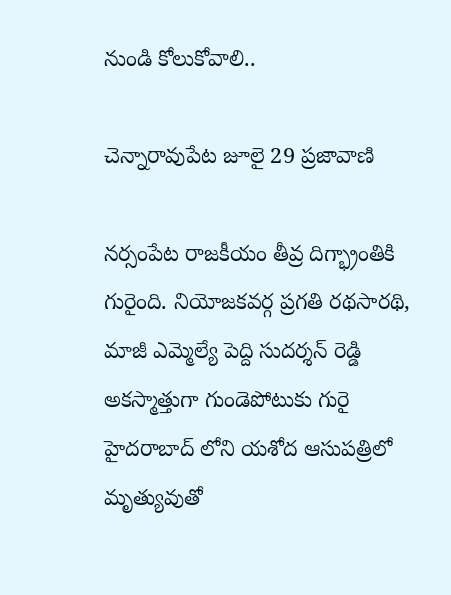నుండి కోలుకోవాలి..

చెన్నారావుపేట జూలై 29 ప్రజావాణి

నర్సంపేట రాజకీయం తీవ్ర దిగ్భ్రాంతికి గురైంది. నియోజకవర్గ ప్రగతి రథసారథి, మాజీ ఎమ్మెల్యే పెద్ది సుదర్శన్ రెడ్డి అకస్మాత్తుగా గుండెపోటుకు గురై హైదరాబాద్ లోని యశోద ఆసుపత్రిలో మృత్యువుతో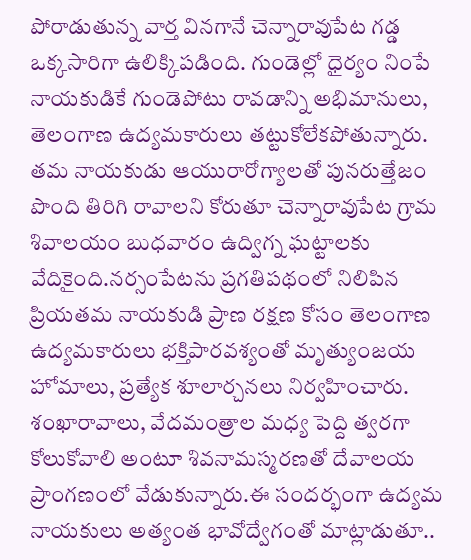పోరాడుతున్న వార్త వినగానే చెన్నారావుపేట గడ్డ ఒక్కసారిగా ఉలిక్కిపడింది. గుండెల్లో ధైర్యం నింపే నాయకుడికే గుండెపోటు రావడాన్ని అభిమానులు, తెలంగాణ ఉద్యమకారులు తట్టుకోలేకపోతున్నారు. తమ నాయకుడు ఆయురారోగ్యాలతో పునరుత్తేజం పొంది తిరిగి రావాలని కోరుతూ చెన్నారావుపేట గ్రామ శివాలయం బుధవారం ఉద్విగ్న ఘట్టాలకు వేదికైంది.నర్సంపేటను ప్రగతిపథంలో నిలిపిన ప్రియతమ నాయకుడి ప్రాణ రక్షణ కోసం తెలంగాణ ఉద్యమకారులు భక్తిపారవశ్యంతో మృత్యుంజయ హోమాలు, ప్రత్యేక శూలార్చనలు నిర్వహించారు. శంఖారావాలు, వేదమంత్రాల మధ్య పెద్ది త్వరగా కోలుకోవాలి అంటూ శివనామస్మరణతో దేవాలయ ప్రాంగణంలో వేడుకున్నారు.ఈ సందర్భంగా ఉద్యమ నాయకులు అత్యంత భావోద్వేగంతో మాట్లాడుతూ..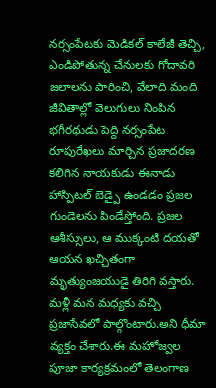నర్సంపేటకు మెడికల్ కాలేజీ తెచ్చి, ఎండిపోతున్న చేనులకు గోదావరి జలాలను పారించి, వేలాది మంది జీవితాల్లో వెలుగులు నింపిన భగీరథుడు పెద్ది నర్సంపేట రూపురేఖలు మార్చిన ప్రజాదరణ కలిగిన నాయకుడు ఈనాడు హాస్పిటల్ బెడ్పై ఉండడం ప్రజల గుండెలను పిండేస్తోంది. ప్రజల ఆశీస్సులు, ఆ ముక్కంటి దయతో ఆయన ఖచ్చితంగా మృత్యుంజయుడై తిరిగి వస్తారు. మళ్లీ మన మధ్యకు వచ్చి ప్రజాసేవలో పాల్గొంటారు.అని ధీమా వ్యక్తం చేశారు.ఈ మహోజ్వల పూజా కార్యక్రమంలో తెలంగాణ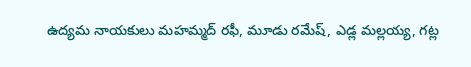ఉద్యమ నాయకులు మహమ్మద్ రఫీ, మూడు రమేష్, ఎడ్ల మల్లయ్య, గట్ల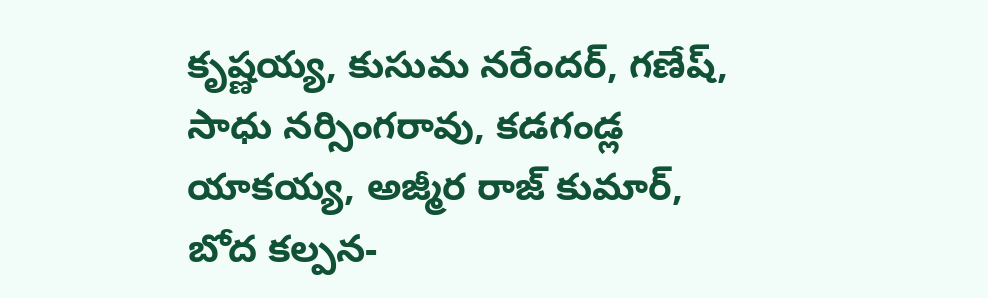కృష్ణయ్య, కుసుమ నరేందర్, గణేష్, సాధు నర్సింగరావు, కడగండ్ల యాకయ్య, అజ్మీర రాజ్ కుమార్, బోద కల్పన-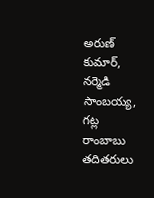అరుణ్ కుమార్, నర్మెడి సాంబయ్య, గట్ల రాంబాబు తదితరులు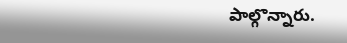పాల్గొన్నారు.